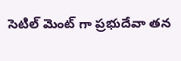సెటిల్ మెంట్ గా ప్రభుదేవా తన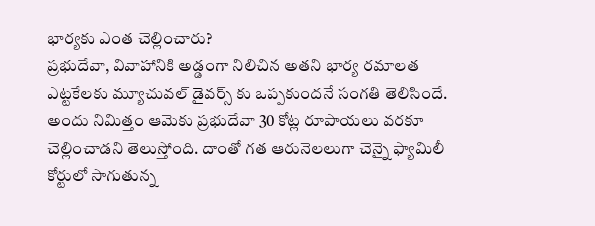భార్యకు ఎంత చెల్లించారు?
ప్రభుదేవా, వివాహానికి అడ్డంగా నిలిచిన అతని భార్య రమాలత ఎట్టకేలకు మ్యూచువల్ డైవర్స్ కు ఒప్పకుందనే సంగతి తెలిసిందే. అందు నిమిత్తం ఆమెకు ప్రభుదేవా 30 కోట్ల రూపాయలు వరకూ చెల్లించాడని తెలుస్తోంది. దాంతో గత ఆరునెలలుగా చెన్నై ఫ్యామిలీ కోర్టులో సాగుతున్న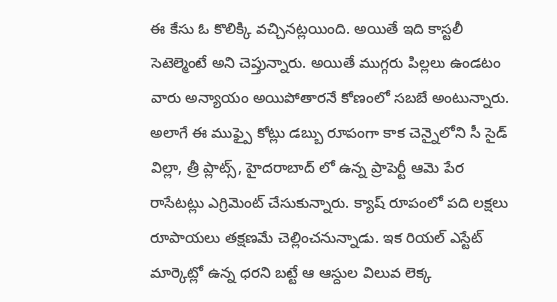ఈ కేసు ఓ కొలిక్కి వచ్చినట్లయింది. అయితే ఇది కాస్టలీ సెటెల్మెంటే అని చెప్తున్నారు. అయితే ముగ్గరు పిల్లలు ఉండటం వారు అన్యాయం అయిపోతారనే కోణంలో సబబే అంటున్నారు. అలాగే ఈ ముఫ్పై కోట్లు డబ్బు రూపంగా కాక చెన్నైలోని సీ సైడ్ విల్లా, త్రీ ప్లాట్స్, హైదరాబాద్ లో ఉన్న ప్రాపెర్టీ ఆమె పేర రాసేటట్లు ఎగ్రిమెంట్ చేసుకున్నారు. క్యాష్ రూపంలో పది లక్షలు రూపాయలు తక్షణమే చెల్లించనున్నాడు. ఇక రియల్ ఎస్టేట్ మార్కెట్లో ఉన్న ధరని బట్టే ఆ ఆస్దుల విలువ లెక్క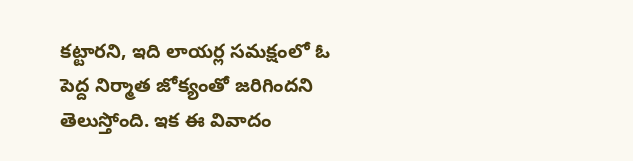కట్టారని, ఇది లాయర్ల సమక్షంలో ఓ పెద్ద నిర్మాత జోక్యంతో జరిగిందని తెలుస్తోంది. ఇక ఈ వివాదం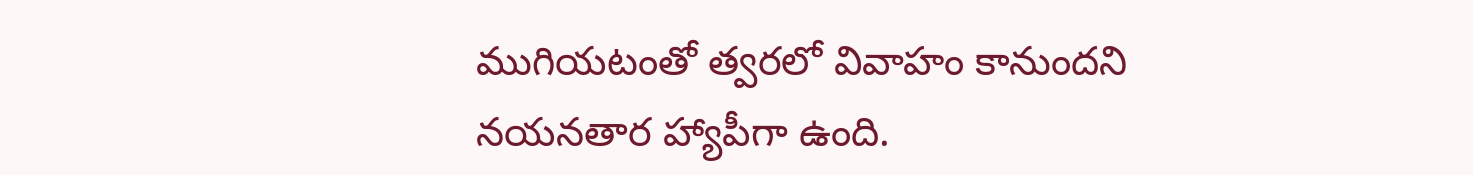ముగియటంతో త్వరలో వివాహం కానుందని నయనతార హ్యాపీగా ఉంది.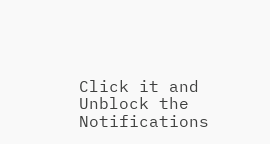Click it and Unblock the Notifications